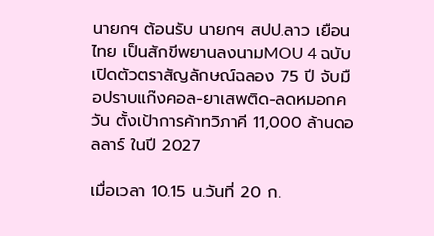นายกฯ ต้อนรับ นายกฯ สปป.ลาว เยือนไทย เป็นสักขีพยานลงนามMOU 4 ฉบับ เปิดตัวตราสัญลักษณ์ฉลอง 75 ปี จับมือปราบแก๊งคอล-ยาเสพติด-ลดหมอกควัน ตั้งเป้าการค้าทวิภาคี 11,000 ล้านดอลลาร์ ในปี 2027

เมื่อเวลา 10.15 น.วันที่ 20 ก.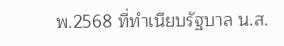พ.2568 ที่ทำเนียบรัฐบาล น.ส.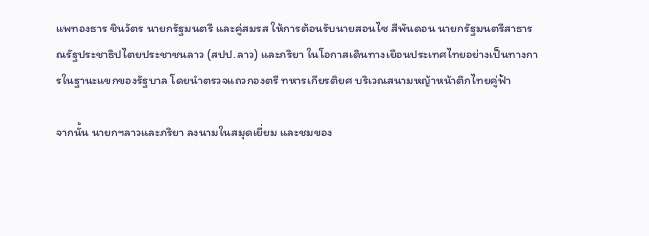แพทองธาร ชินวัตร นายกรัฐมนตรี และคู่สมรส ให้การต้อนรับนายสอนไซ สีพันดอน นายกรัฐมนตรีสาธารณรัฐประชาธิปไตยประชาชนลาว (สปป.ลาว) และภริยา ในโอกาสเดินทางเยือนประเทศไทยอย่างเป็นทางการในฐานะแขกของรัฐบาล โดยนำตรวจแถวกองตรี ทหารเกียรติยศ บริเวณสนามหญ้าหน้าตึกไทยคู่ฟ้า

จากนั้น นายกฯลาวและภริยา ลงนามในสมุดเยี่ยม และชมของ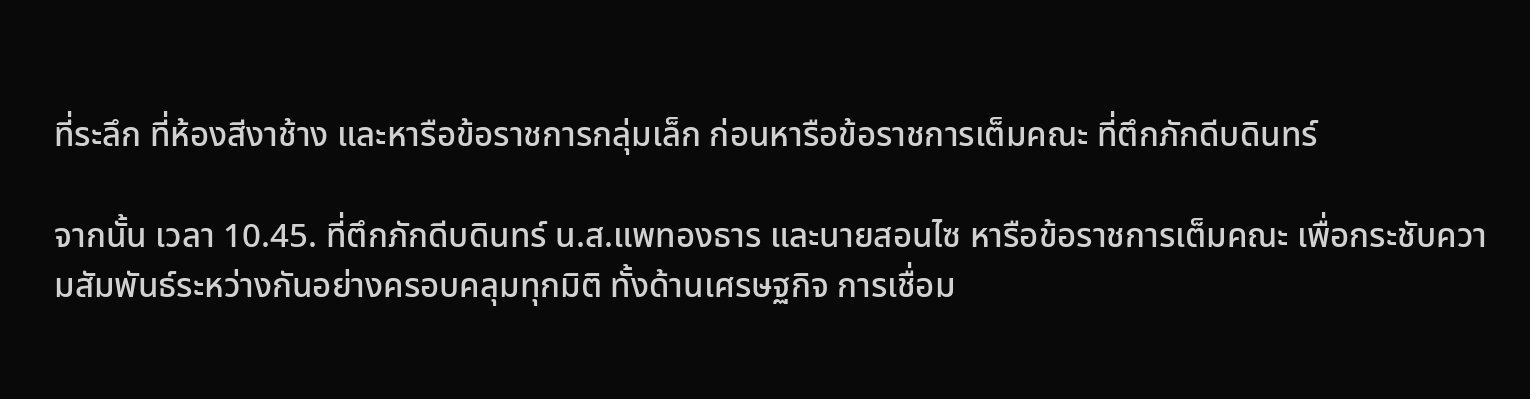ที่ระลึก ที่ห้องสีงาช้าง และหารือข้อราชการกลุ่มเล็ก ก่อนหารือข้อราชการเต็มคณะ ที่ตึกภักดีบดินทร์

จากนั้น เวลา 10.45. ที่ตึกภักดีบดินทร์ น.ส.แพทองธาร และนายสอนไซ หารือข้อราชการเต็มคณะ เพื่อกระชับความสัมพันธ์ระหว่างกันอย่างครอบคลุมทุกมิติ ทั้งด้านเศรษฐกิจ การเชื่อม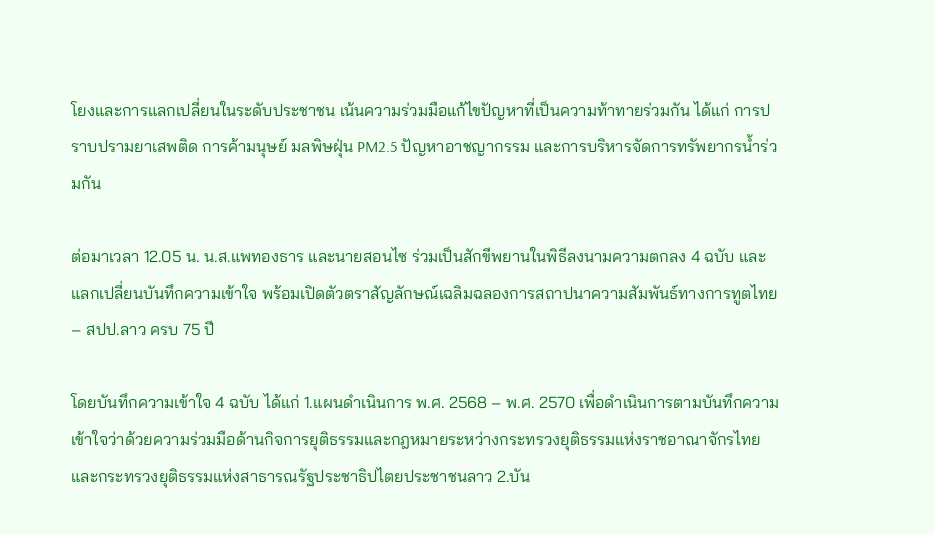โยงและการแลกเปลี่ยนในระดับประชาชน เน้นความร่วมมือแก้ไขปัญหาที่เป็นความท้าทายร่วมกัน ได้แก่ การปราบปรามยาเสพติด การค้ามนุษย์ มลพิษฝุ่น PM2.5 ปัญหาอาชญากรรม และการบริหารจัดการทรัพยากรน้ำร่วมกัน

ต่อมาเวลา 12.05 น. น.ส.แพทองธาร และนายสอนไซ ร่วมเป็นสักขีพยานในพิธีลงนามความตกลง 4 ฉบับ และแลกเปลี่ยนบันทึกความเข้าใจ พร้อมเปิดตัวตราสัญลักษณ์เฉลิมฉลองการสถาปนาความสัมพันธ์ทางการทูตไทย – สปป.ลาว ครบ 75 ปี

โดยบันทึกความเข้าใจ 4 ฉบับ ได้แก่ 1.แผนดําเนินการ พ.ศ. 2568 – พ.ศ. 2570 เพื่อดำเนินการตามบันทึกความเข้าใจว่าด้วยความร่วมมือด้านกิจการยุติธรรมและกฎหมายระหว่างกระทรวงยุติธรรมแห่งราชอาณาจักรไทยและกระทรวงยุติธรรมแห่งสาธารณรัฐประชาธิปไตยประชาชนลาว 2.บัน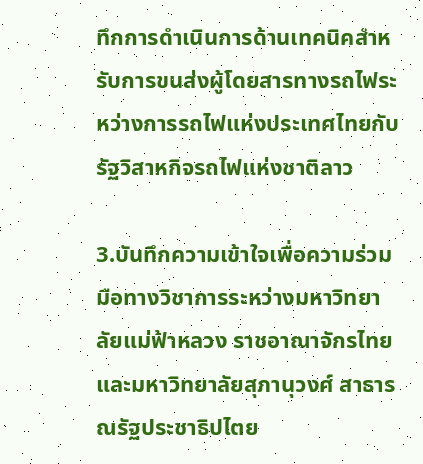ทึกการดำเนินการด้านเทคนิคสำหรับการขนส่งผู้โดยสารทางรถไฟระหว่างการรถไฟแห่งประเทศไทยกับรัฐวิสาหกิจรถไฟแห่งชาติลาว

3.บันทึกความเข้าใจเพื่อความร่วมมือทางวิชาการระหว่างมหาวิทยาลัยแม่ฟ้าหลวง ราชอาณาจักรไทย และมหาวิทยาลัยสุภานุวงศ์ สาธารณรัฐประชาธิปไตย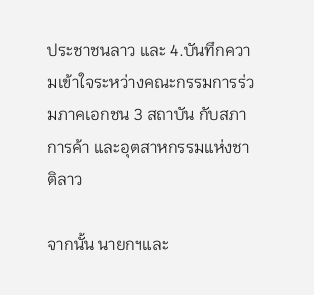ประชาชนลาว และ 4.บันทึกความเข้าใจระหว่างคณะกรรมการร่วมภาคเอกชน 3 สถาบัน กับสภาการค้า และอุตสาหกรรมแห่งชาติลาว

จากนั้น นายกฯและ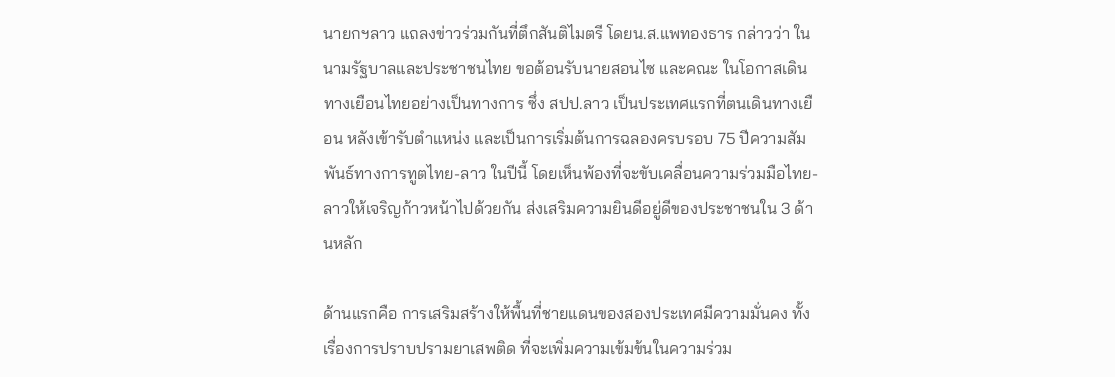นายกฯลาว แถลงข่าวร่วมกันที่ตึกสันติไมตรี โดยน.ส.แพทองธาร กล่าวว่า ในนามรัฐบาลและประชาชนไทย ขอต้อนรับนายสอนไซ และคณะ ในโอกาสเดินทางเยือนไทยอย่างเป็นทางการ ซึ่ง สปป.ลาว เป็นประเทศแรกที่ตนเดินทางเยือน หลังเข้ารับตำแหน่ง และเป็นการเริ่มต้นการฉลองครบรอบ 75 ปีความสัมพันธ์ทางการทูตไทย-ลาว ในปีนี้ โดยเห็นพ้องที่จะขับเคลื่อนความร่วมมือไทย-ลาวให้เจริญก้าวหน้าไปด้วยกัน ส่งเสริมความยินดีอยู่ดีของประชาชนใน 3 ด้านหลัก

ด้านแรกคือ การเสริมสร้างให้พื้นที่ชายแดนของสองประเทศมีความมั่นคง ทั้งเรื่องการปราบปรามยาเสพติด ที่จะเพิ่มความเข้มข้นในความร่วม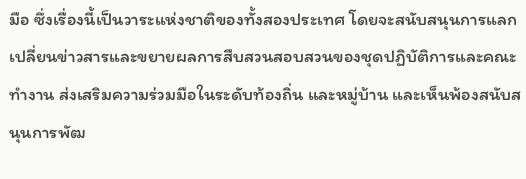มือ ซึ่งเรื่องนี้เป็นวาระแห่งชาติของทั้งสองประเทศ โดยจะสนับสนุนการแลกเปลี่ยนข่าวสารและขยายผลการสืบสวนสอบสวนของชุดปฏิบัติการและคณะทำงาน ส่งเสริมความร่วมมือในระดับท้องถิ่น และหมู่บ้าน และเห็นพ้องสนับสนุนการพัฒ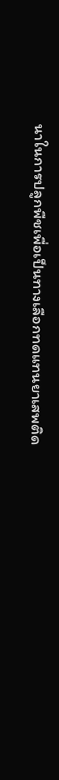นาในการปลูกพืชเพื่อเป็นทางเลือกทดแทนยาเสพติด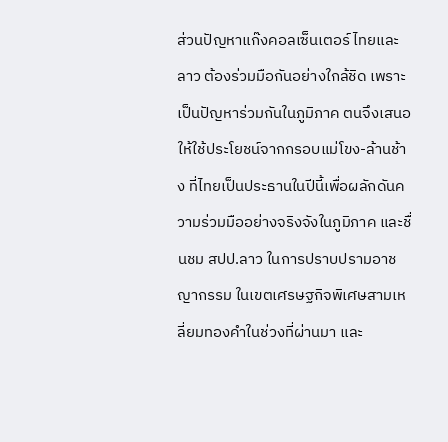ส่วนปัญหาแก๊งคอลเซ็นเตอร์ ไทยและลาว ต้องร่วมมือกันอย่างใกล้ชิด เพราะเป็นปัญหาร่วมกันในภูมิภาค ตนจึงเสนอให้ใช้ประโยชน์จากกรอบแม่โขง-ล้านช้าง ที่ไทยเป็นประธานในปีนี้เพื่อผลักดันความร่วมมืออย่างจริงจังในภูมิภาค และชื่นชม สปป.ลาว ในการปราบปรามอาชญากรรม ในเขตเศรษฐกิจพิเศษสามเหลี่ยมทองคำในช่วงที่ผ่านมา และ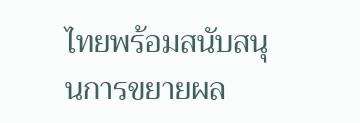ไทยพร้อมสนับสนุนการขยายผล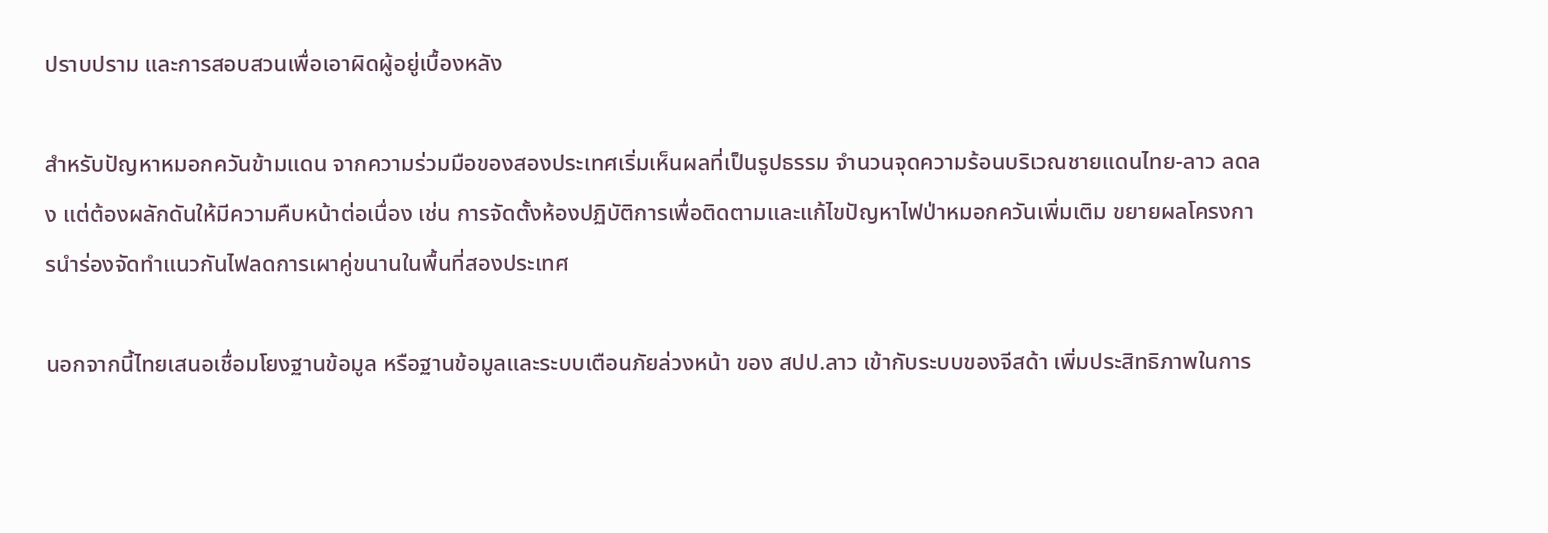ปราบปราม และการสอบสวนเพื่อเอาผิดผู้อยู่เบื้องหลัง

สำหรับปัญหาหมอกควันข้ามแดน จากความร่วมมือของสองประเทศเริ่มเห็นผลที่เป็นรูปธรรม จำนวนจุดความร้อนบริเวณชายแดนไทย-ลาว ลดลง แต่ต้องผลักดันให้มีความคืบหน้าต่อเนื่อง เช่น การจัดตั้งห้องปฏิบัติการเพื่อติดตามและแก้ไขปัญหาไฟป่าหมอกควันเพิ่มเติม ขยายผลโครงการนำร่องจัดทำแนวกันไฟลดการเผาคู่ขนานในพื้นที่สองประเทศ

นอกจากนี้ไทยเสนอเชื่อมโยงฐานข้อมูล หรือฐานข้อมูลและระบบเตือนภัยล่วงหน้า ของ สปป.ลาว เข้ากับระบบของจีสด้า เพิ่มประสิทธิภาพในการ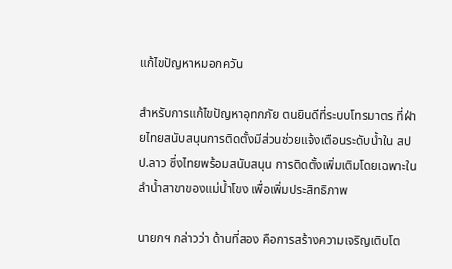แก้ไขปัญหาหมอกควัน

สำหรับการแก้ไขปัญหาอุทกภัย ตนยินดีที่ระบบโทรมาตร ที่ฝ่ายไทยสนับสนุนการติดตั้งมีส่วนช่วยแจ้งเตือนระดับน้ำใน สปป.ลาว ซึ่งไทยพร้อมสนับสนุน การติดตั้งเพิ่มเติมโดยเฉพาะในลำน้ำสาขาของแม่น้ำโขง เพื่อเพิ่มประสิทธิภาพ

นายกฯ กล่าวว่า ด้านที่สอง คือการสร้างความเจริญเติบโต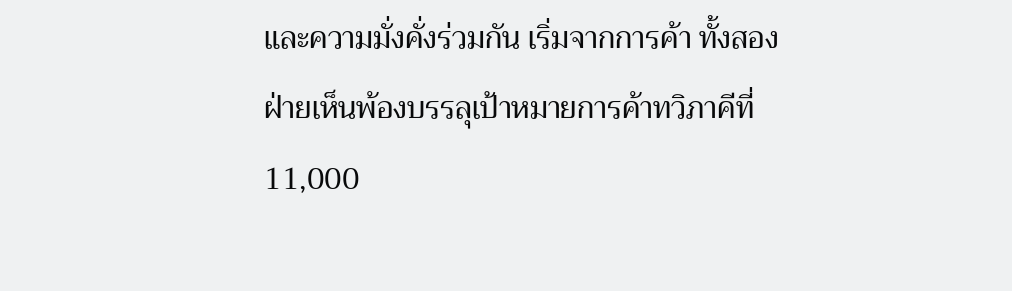และความมั่งคั่งร่วมกัน เริ่มจากการค้า ทั้งสองฝ่ายเห็นพ้องบรรลุเป้าหมายการค้าทวิภาคีที่ 11,000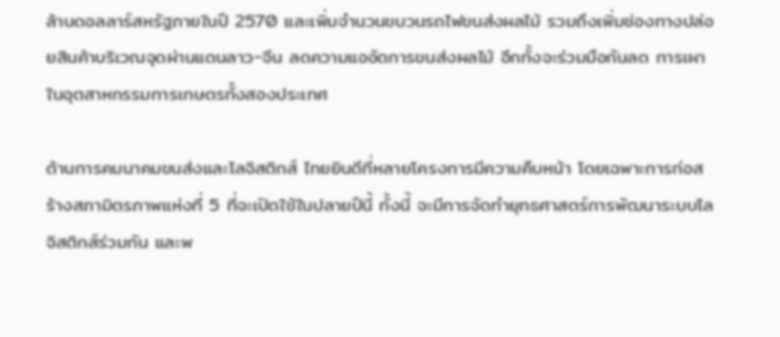ล้านดอลลาร์สหรัฐภายในปี 2570 และเพิ่มจำนวนขบวนรถไฟขนส่งผลไม้ รวมถึงเพิ่มช่องทางปล่อยสินค้าบริเวณจุดผ่านแดนลาว-จีน ลดความแออัดการขนส่งผลไม้ อีกทั้งจะร่วมมือกันลด การเผาในอุตสาหกรรมการเกษตรทั้งสองประเทศ

ด้านการคมนาคมขนส่งและโลจิสติกส์ ไทยยินดีที่หลายโครงการมีความคืบหน้า โดยเฉพาะการก่อสร้างสภามิตรภาพแห่งที่ 5 ที่จะเปิดใช้ในปลายปีนี้ ทั้งนี้ จะมีการจัดทำยุทธศาสตร์การพัฒนาระบบโลจิสติกส์ร่วมกัน และพ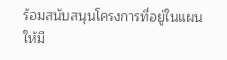ร้อมสนับสนุนโครงการที่อยู่ในแผนให้มี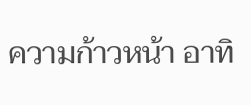ความก้าวหน้า อาทิ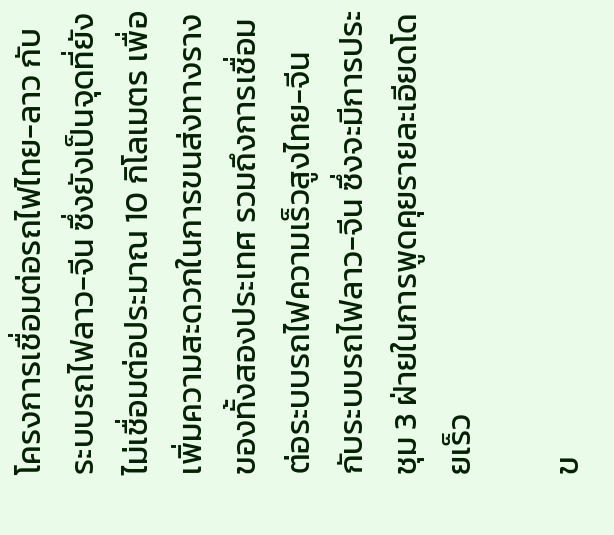โครงการเชื่อมต่อรถไฟไทย-ลาว กับระบบรถไฟลาว-จีน ซึ่งยังเป็นจุดที่ยังไม่เชื่อมต่อประมาณ 10 กิโลเมตร เพื่อเพิ่มความสะดวกในการขนส่งทางรางของทั้งสองประเทศ รวมถึงการเชื่อมต่อระบบรถไฟความเร็วสูงไทย-จีน กับระบบรถไฟลาว-จีน ซึ่งจะมีการประชุม 3 ฝ่ายในการพูดคุยรายละเอียดโดยเร็ว

ข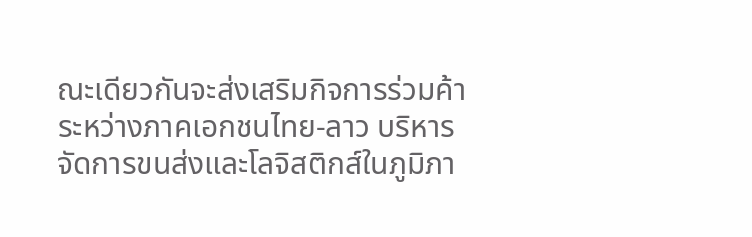ณะเดียวกันจะส่งเสริมกิจการร่วมค้าระหว่างภาคเอกชนไทย-ลาว บริหารจัดการขนส่งและโลจิสติกส์ในภูมิภา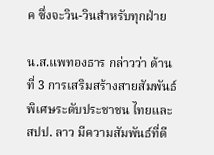ค ซึ่งจะวิน-วินสำหรับทุกฝ่าย

น.ส.แพทองธาร กล่าวว่า ด้านที่ 3 การเสริมสร้างสายสัมพันธ์พิเศษระดับประชาชน ไทยและสปป. ลาว มีความสัมพันธ์ที่ดี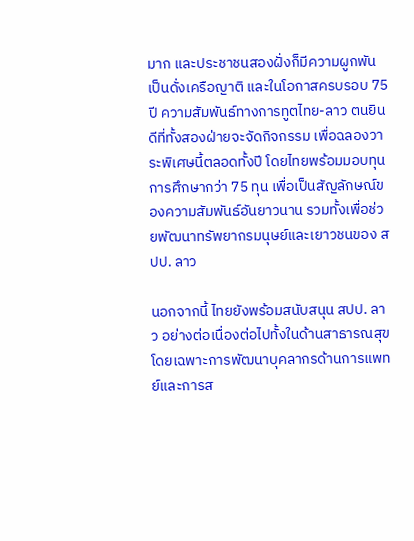มาก และประชาชนสองฝั่งก็มีความผูกพันเป็นดั่งเครือญาติ และในโอกาสครบรอบ 75 ปี ความสัมพันธ์ทางการทูตไทย-ลาว ตนยินดีที่ทั้งสองฝ่ายจะจัดกิจกรรม เพื่อฉลองวาระพิเศษนี้ตลอดทั้งปี โดยไทยพร้อมมอบทุนการศึกษากว่า 75 ทุน เพื่อเป็นสัญลักษณ์ของความสัมพันธ์อันยาวนาน รวมทั้งเพื่อช่วยพัฒนาทรัพยากรมนุษย์และเยาวชนของ สปป. ลาว

นอกจากนี้ ไทยยังพร้อมสนับสนุน สปป. ลาว อย่างต่อเนื่องต่อไปทั้งในด้านสาธารณสุข โดยเฉพาะการพัฒนาบุคลากรด้านการแพทย์และการส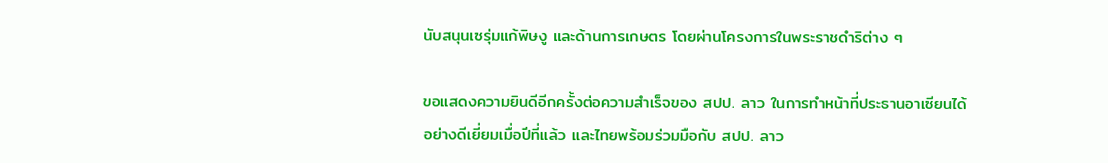นับสนุนเซรุ่มแก้พิษงู และด้านการเกษตร โดยผ่านโครงการในพระราชดำริต่าง ๆ

ขอแสดงความยินดีอีกครั้งต่อความสำเร็จของ สปป. ลาว ในการทำหน้าที่ประธานอาเซียนได้อย่างดีเยี่ยมเมื่อปีที่แล้ว และไทยพร้อมร่วมมือกับ สปป. ลาว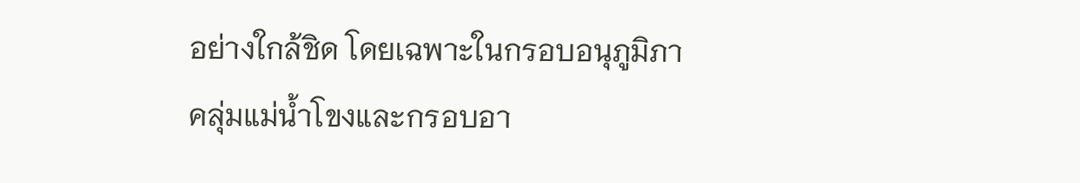อย่างใกล้ชิด โดยเฉพาะในกรอบอนุภูมิภาคลุ่มแม่น้ำโขงและกรอบอา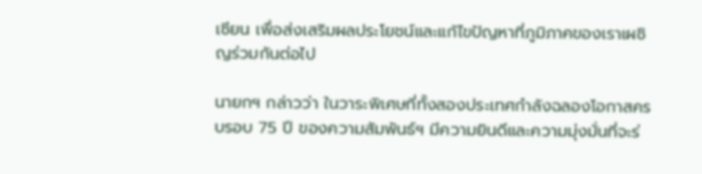เซียน เพื่อส่งเสริมผลประโยชน์และแก้ไขปัญหาที่ภูมิภาคของเราเผชิญร่วมกันต่อไป

นายกฯ กล่าวว่า ในวาระพิเศษที่ทั้งสองประเทศกำลังฉลองโอกาสครบรอบ 75 ปี ของความสัมพันธ์ฯ มีความยินดีและความมุ่งมั่นที่จะร่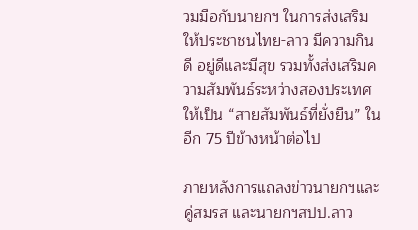วมมือกับนายกฯ ในการส่งเสริมให้ประชาชนไทย-ลาว มีความกินดี อยู่ดีและมีสุข รวมทั้งส่งเสริมความสัมพันธ์ระหว่างสองประเทศให้เป็น “สายสัมพันธ์ที่ยั่งยืน” ในอีก 75 ปีข้างหน้าต่อไป

ภายหลังการแถลงข่าวนายกฯและคู่สมรส และนายกฯสปป.ลาว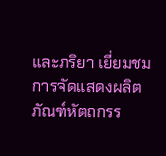และภริยา เยี่ยมชมการจัดแสดงผลิตภัณฑ์หัตถกรร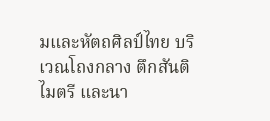มและหัตถศิลป์ไทย บริเวณโถงกลาง ตึกสันติไมตรี และนา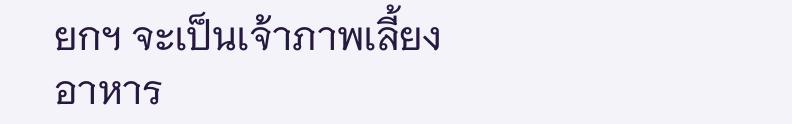ยกฯ จะเป็นเจ้าภาพเลี้ยงอาหาร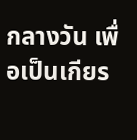กลางวัน เพื่อเป็นเกียร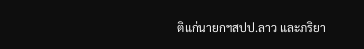ติแก่นายกฯสปป.ลาว และภริยา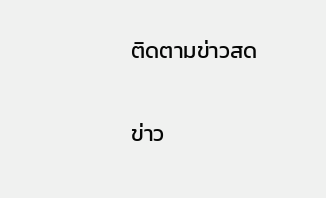ติดตามข่าวสด

ข่าว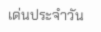เด่นประจำวัน